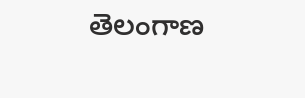తెలంగాణ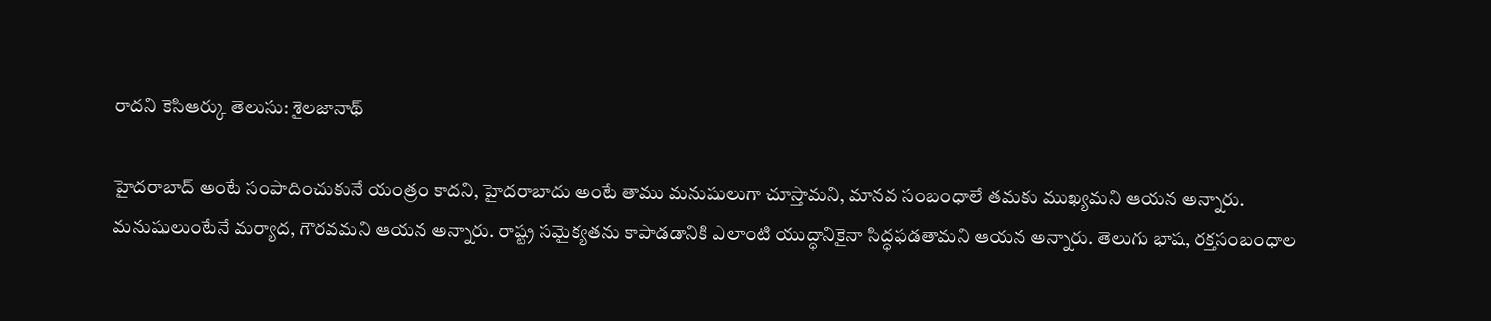రాదని కెసిఆర్కు తెలుసు: శైలజానాథ్

హైదరాబాద్ అంటే సంపాదించుకునే యంత్రం కాదని, హైదరాబాదు అంటే తాము మనుషులుగా చూస్తామని, మానవ సంబంధాలే తమకు ముఖ్యమని ఆయన అన్నారు. మనుషులుంటేనే మర్యాద, గౌరవమని ఆయన అన్నారు. రాష్ట్ర సమైక్యతను కాపాడడానికి ఎలాంటి యుద్ధానికైనా సిద్ధఫడతామని ఆయన అన్నారు. తెలుగు భాష, రక్తసంబంధాల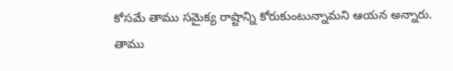కోసమే తాము సమైక్య రాష్టాన్ని కోరుకుంటున్నామని ఆయన అన్నారు. తాము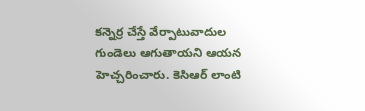కన్నెర్ర చేస్తే వేర్పాటువాదుల గుండెలు ఆగుతాయని ఆయన హెచ్చరించారు. కెసిఆర్ లాంటి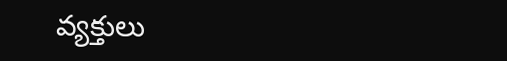వ్యక్తులు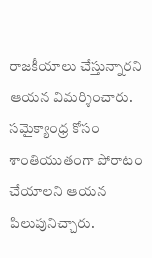రాజకీయాలు చేస్తున్నారని ఆయన విమర్శించారు. సమైక్యాంధ్ర కోసం శాంతియుతంగా పోరాటం చేయాలని ఆయన పిలుపునిచ్చారు.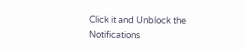Click it and Unblock the Notifications